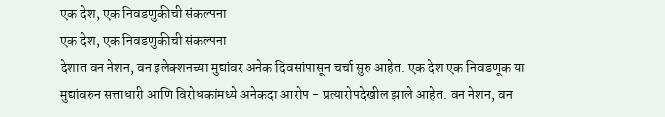एक देश, एक निवडणुकीची संकल्पना
एक देश, एक निवडणुकीची संकल्पना
देशात वन नेशन, वन इलेक्शनच्या मुद्यांवर अनेक दिवसांपासून चर्चा सुरु आहेत. एक देश एक निवडणूक या मुद्यांवरुन सत्ताधारी आणि विरोधकांमध्ये अनेकदा आरोप - प्रत्यारोपदेखील झाले आहेत. वन नेशन, वन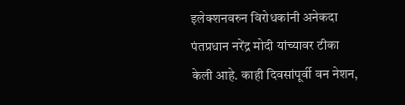इलेक्शनवरुन विरोधकांनी अनेकदा पंतप्रधान नरेंद्र मोदी यांच्यावर टीका केली आहे. काही दिवसांपूर्वी वन नेशन,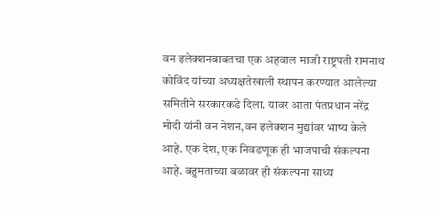वन इलेक्शनबाबतचा एक अहवाल माजी राष्ट्रपती रामनाथ कोविंद यांच्या अध्यक्षतेखाली स्थापन करण्यात आलेल्या समितीने सरकारकडे दिला. यावर आता पंतप्रधान नरेंद्र मोदी यांनी वन नेशन,वन इलेक्शन मुद्यांवर भाष्य केले आहे. एक देश, एक निवडणूक ही भाजपाची संकल्पना आहे. बहुमताच्या बळावर ही संकल्पना साध्य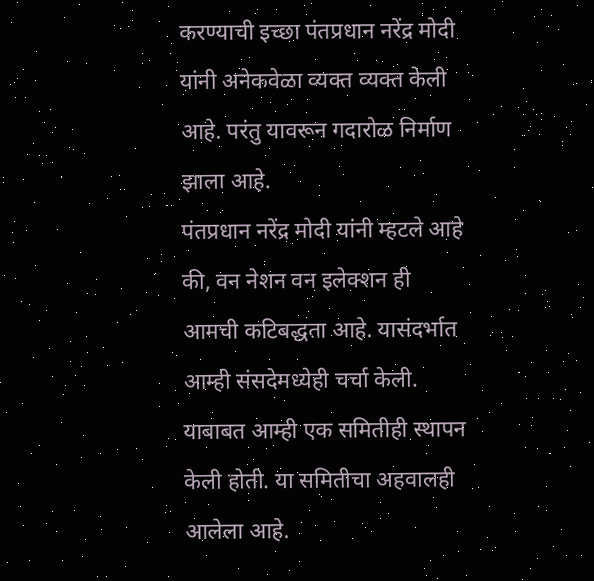करण्याची इच्छा पंतप्रधान नरेंद्र मोदी यांनी अनेकवेळा व्यक्त व्यक्त केली आहे. परंतु यावरून गदारोळ निर्माण झाला आहे.
पंतप्रधान नरेंद्र मोदी यांनी म्हटले आहे की, वन नेशन वन इलेक्शन ही आमची कटिबद्धता आहे. यासंदर्भात आम्ही संसदेमध्येही चर्चा केली. याबाबत आम्ही एक समितीही स्थापन केली होती. या समितीचा अहवालही आलेला आहे.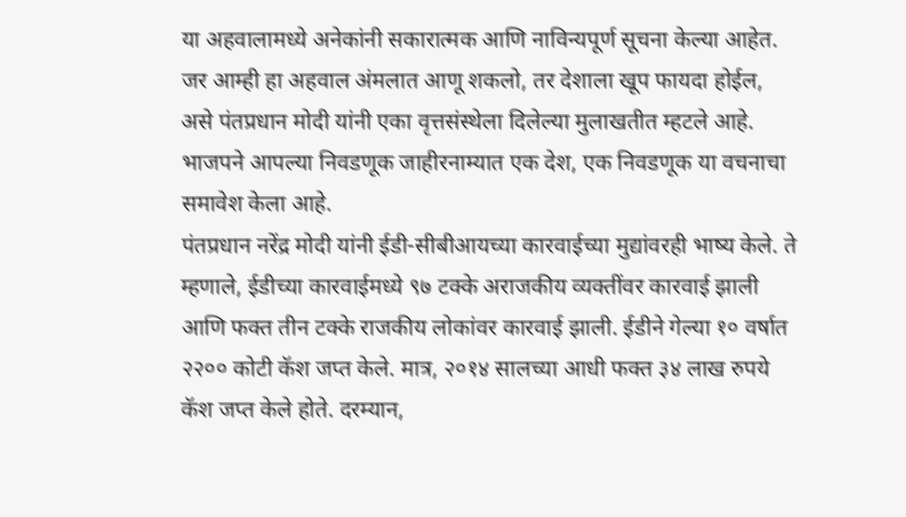या अहवालामध्ये अनेकांनी सकारात्मक आणि नाविन्यपूर्ण सूचना केल्या आहेत. जर आम्ही हा अहवाल अंमलात आणू शकलो, तर देशाला खूप फायदा होईल, असे पंतप्रधान मोदी यांनी एका वृत्तसंस्थेला दिलेल्या मुलाखतीत म्हटले आहे. भाजपने आपल्या निवडणूक जाहीरनाम्यात एक देश, एक निवडणूक या वचनाचा समावेश केला आहे.
पंतप्रधान नरेंद्र मोदी यांनी ईडी-सीबीआयच्या कारवाईच्या मुद्यांवरही भाष्य केले. ते म्हणाले, ईडीच्या कारवाईमध्ये ९७ टक्के अराजकीय व्यक्तींवर कारवाई झाली आणि फक्त तीन टक्के राजकीय लोकांवर कारवाई झाली. ईडीने गेल्या १० वर्षात २२०० कोटी कॅश जप्त केले. मात्र, २०१४ सालच्या आधी फक्त ३४ लाख रुपये कॅश जप्त केले होते. दरम्यान,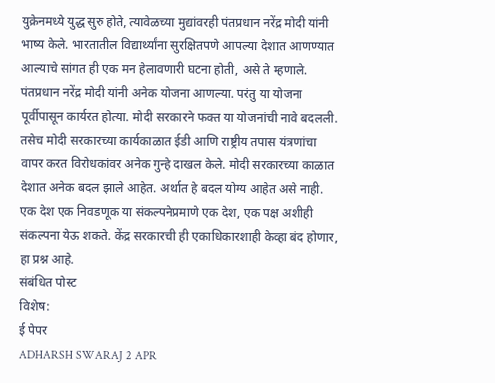युक्रेनमध्ये युद्ध सुरु होते, त्यावेळच्या मुद्यांवरही पंतप्रधान नरेंद्र मोदी यांनी भाष्य केले. भारतातील विद्यार्थ्यांना सुरक्षितपणे आपल्या देशात आणण्यात आल्याचे सांगत ही एक मन हेलावणारी घटना होती, असे ते म्हणाले.
पंतप्रधान नरेंद्र मोदी यांनी अनेक योजना आणल्या. परंतु या योजना पूर्वीपासून कार्यरत होत्या. मोदी सरकारने फक्त या योजनांची नावे बदलली. तसेच मोदी सरकारच्या कार्यकाळात ईडी आणि राष्ट्रीय तपास यंत्रणांचा वापर करत विरोधकांवर अनेक गुन्हे दाखल केले. मोदी सरकारच्या काळात देशात अनेक बदल झाले आहेत. अर्थात हे बदल योग्य आहेत असे नाही. एक देश एक निवडणूक या संकल्पनेप्रमाणे एक देश, एक पक्ष अशीही संकल्पना येऊ शकते. केंद्र सरकारची ही एकाधिकारशाही केव्हा बंद होणार, हा प्रश्न आहे.
संबंधित पोस्ट
विशेष:
ई पेपर
ADHARSH SWARAJ 2 APR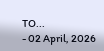TO...
- 02 April, 2026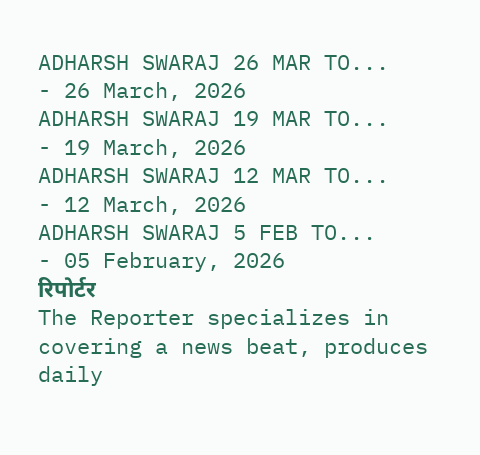ADHARSH SWARAJ 26 MAR TO...
- 26 March, 2026
ADHARSH SWARAJ 19 MAR TO...
- 19 March, 2026
ADHARSH SWARAJ 12 MAR TO...
- 12 March, 2026
ADHARSH SWARAJ 5 FEB TO...
- 05 February, 2026
रिपोर्टर
The Reporter specializes in covering a news beat, produces daily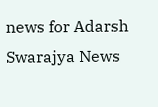news for Adarsh Swarajya News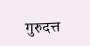गुरुदत्त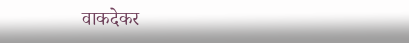वाकदेकर